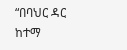“በባህር ዳር ከተማ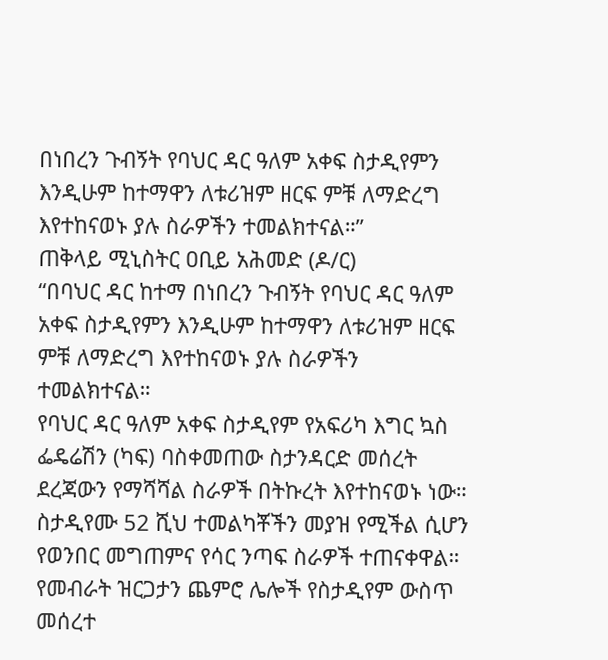በነበረን ጉብኝት የባህር ዳር ዓለም አቀፍ ስታዲየምን እንዲሁም ከተማዋን ለቱሪዝም ዘርፍ ምቹ ለማድረግ እየተከናወኑ ያሉ ስራዎችን ተመልክተናል።”
ጠቅላይ ሚኒስትር ዐቢይ አሕመድ (ዶ/ር)
“በባህር ዳር ከተማ በነበረን ጉብኝት የባህር ዳር ዓለም አቀፍ ስታዲየምን እንዲሁም ከተማዋን ለቱሪዝም ዘርፍ ምቹ ለማድረግ እየተከናወኑ ያሉ ስራዎችን ተመልክተናል።
የባህር ዳር ዓለም አቀፍ ስታዲየም የአፍሪካ እግር ኳስ ፌዴሬሽን (ካፍ) ባስቀመጠው ስታንዳርድ መሰረት ደረጃውን የማሻሻል ስራዎች በትኩረት እየተከናወኑ ነው። ስታዲየሙ 52 ሺህ ተመልካቾችን መያዝ የሚችል ሲሆን የወንበር መግጠምና የሳር ንጣፍ ስራዎች ተጠናቀዋል። የመብራት ዝርጋታን ጨምሮ ሌሎች የስታዲየም ውስጥ መሰረተ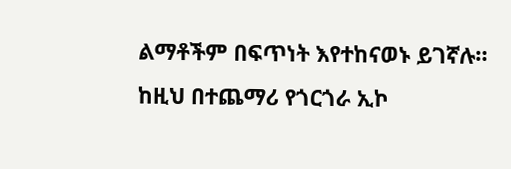ልማቶችም በፍጥነት እየተከናወኑ ይገኛሉ።
ከዚህ በተጨማሪ የጎርጎራ ኢኮ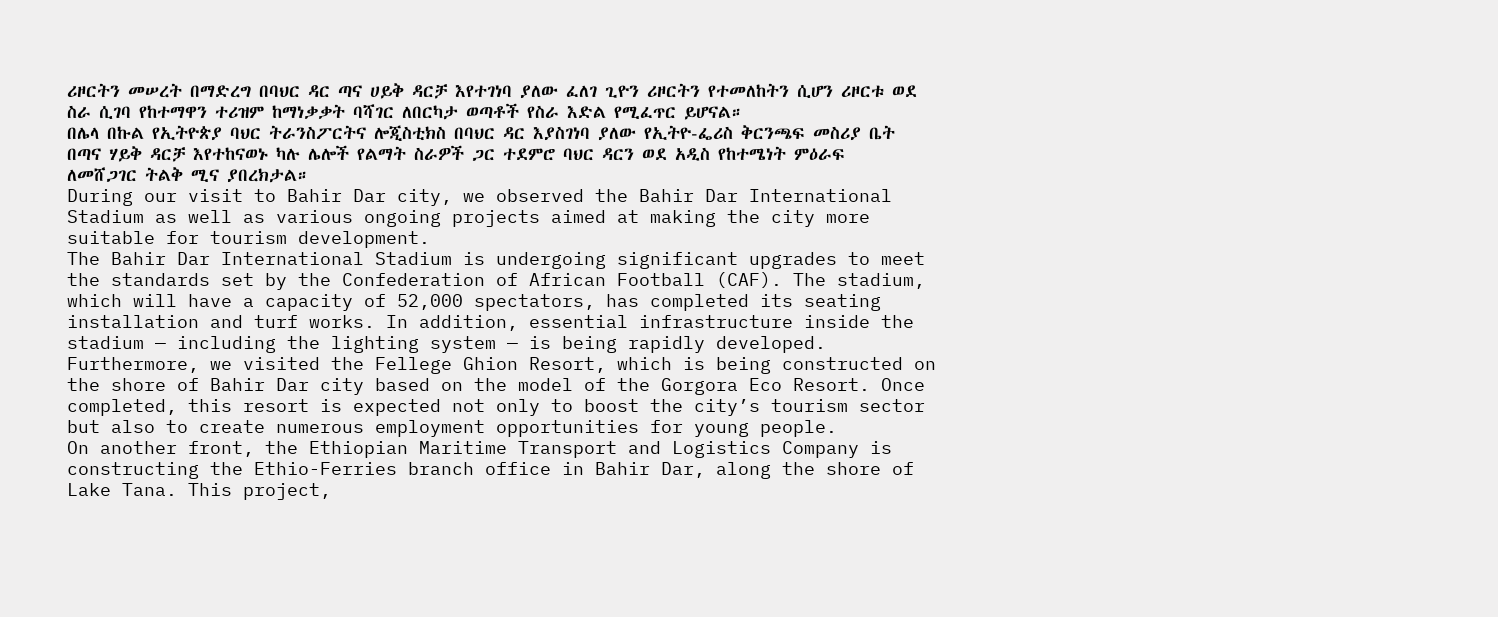ሪዞርትን መሠረት በማድረግ በባህር ዳር ጣና ሀይቅ ዳርቻ እየተገነባ ያለው ፈለገ ጊዮን ሪዞርትን የተመለከትን ሲሆን ሪዞርቱ ወደ ስራ ሲገባ የከተማዋን ተሪዝም ከማነቃቃት ባሻገር ለበርካታ ወጣቶች የስራ እድል የሚፈጥር ይሆናል።
በሌላ በኩል የኢትዮጵያ ባህር ትራንስፖርትና ሎጂስቲክስ በባህር ዳር እያስገነባ ያለው የኢትዮ-ፌሪስ ቅርንጫፍ መስሪያ ቤት በጣና ሃይቅ ዳርቻ እየተከናወኑ ካሉ ሌሎች የልማት ስራዎች ጋር ተደምሮ ባህር ዳርን ወደ አዲስ የከተሜነት ምዕራፍ ለመሸጋገር ትልቅ ሚና ያበረክታል።
During our visit to Bahir Dar city, we observed the Bahir Dar International Stadium as well as various ongoing projects aimed at making the city more suitable for tourism development.
The Bahir Dar International Stadium is undergoing significant upgrades to meet the standards set by the Confederation of African Football (CAF). The stadium, which will have a capacity of 52,000 spectators, has completed its seating installation and turf works. In addition, essential infrastructure inside the stadium — including the lighting system — is being rapidly developed.
Furthermore, we visited the Fellege Ghion Resort, which is being constructed on the shore of Bahir Dar city based on the model of the Gorgora Eco Resort. Once completed, this resort is expected not only to boost the city’s tourism sector but also to create numerous employment opportunities for young people.
On another front, the Ethiopian Maritime Transport and Logistics Company is constructing the Ethio-Ferries branch office in Bahir Dar, along the shore of Lake Tana. This project,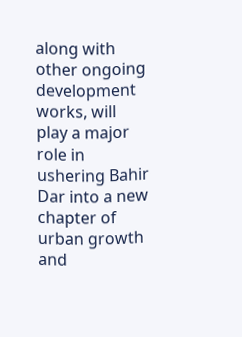along with other ongoing development works, will play a major role in ushering Bahir Dar into a new chapter of urban growth and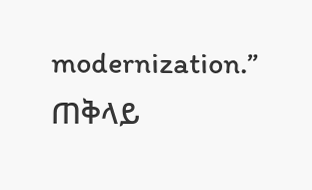modernization.”
ጠቅላይ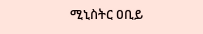ሚኒስትር ዐቢይ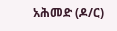አሕመድ (ዶ/ር)